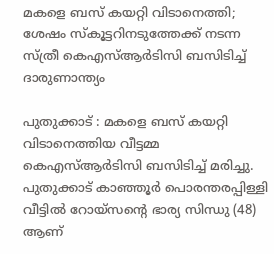മകളെ ബസ് കയറ്റി വിടാനെത്തി; ശേഷം സ്കൂട്ടറിനടുത്തേക്ക് നടന്ന സ്ത്രീ കെഎസ്ആർടിസി ബസിടിച്ച് ദാരുണാന്ത്യം

പുതുക്കാട് : മകളെ ബസ് കയറ്റി വിടാനെത്തിയ വീട്ടമ്മ കെഎസ്ആർടിസി ബസിടിച്ച് മരിച്ചു. പുതുക്കാട് കാഞ്ഞൂർ പൊരന്തരപ്പിള്ളി വീട്ടിൽ റോയ്സൻ്റെ ഭാര്യ സിന്ധു (48) ആണ്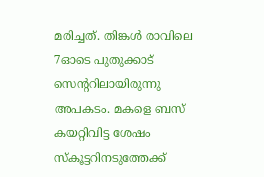മരിച്ചത്. തിങ്കൾ രാവിലെ 7ഓടെ പുതുക്കാട് സെൻ്ററിലായിരുന്നു അപകടം. മകളെ ബസ് കയറ്റിവിട്ട ശേഷം സ്കൂട്ടറിനടുത്തേക്ക്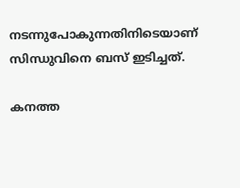നടന്നുപോകുന്നതിനിടെയാണ് സിന്ധുവിനെ ബസ് ഇടിച്ചത്.

കനത്ത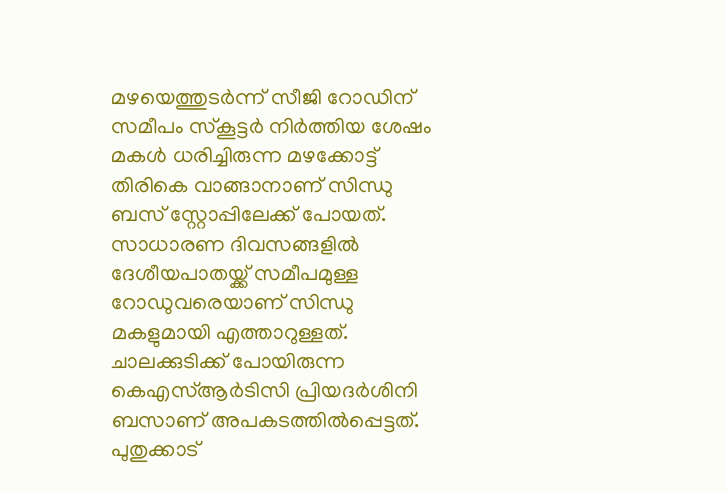മഴയെത്തുടർന്ന് സീജി റോഡിന് സമീപം സ്കൂട്ടർ നിർത്തിയ ശേഷം മകൾ ധരിച്ചിരുന്ന മഴക്കോട്ട് തിരികെ വാങ്ങാനാണ് സിന്ധു ബസ് സ്റ്റോപ്പിലേക്ക് പോയത്. സാധാരണ ദിവസങ്ങളിൽ ദേശീയപാതയ്ക്ക് സമീപമുള്ള റോഡുവരെയാണ് സിന്ധു മകളുമായി എത്താറുള്ളത്.
ചാലക്കുടിക്ക് പോയിരുന്ന കെഎസ്ആർടിസി പ്രിയദർശിനി ബസാണ് അപകടത്തിൽപ്പെട്ടത്. പുതുക്കാട്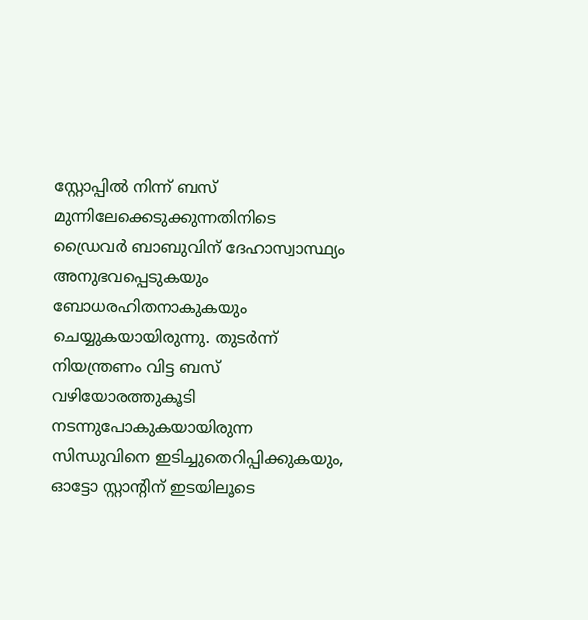സ്റ്റോപ്പിൽ നിന്ന് ബസ് മുന്നിലേക്കെടുക്കുന്നതിനിടെ ഡ്രൈവർ ബാബുവിന് ദേഹാസ്വാസ്ഥ്യം അനുഭവപ്പെടുകയും ബോധരഹിതനാകുകയും ചെയ്യുകയായിരുന്നു. തുടർന്ന് നിയന്ത്രണം വിട്ട ബസ് വഴിയോരത്തുകൂടി നടന്നുപോകുകയായിരുന്ന സിന്ധുവിനെ ഇടിച്ചുതെറിപ്പിക്കുകയും, ഓട്ടോ സ്റ്റാൻ്റിന് ഇടയിലൂടെ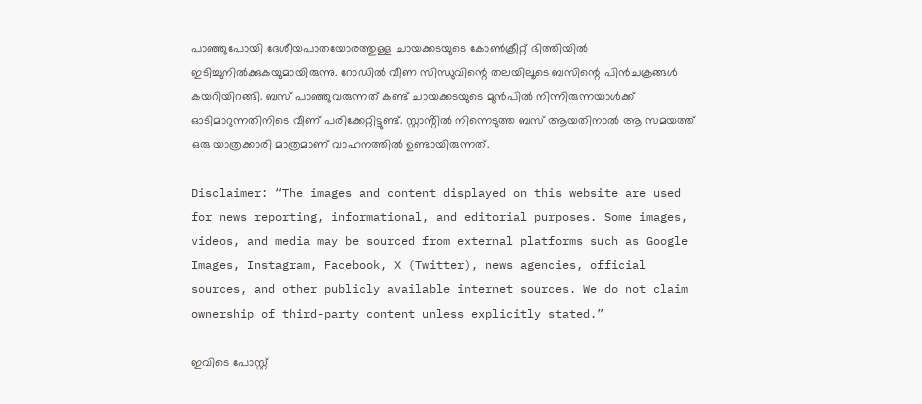പാഞ്ഞുപോയി ദേശീയപാതയോരത്തുള്ള ചായക്കടയുടെ കോൺക്രീറ്റ് ഭിത്തിയിൽ ഇടിച്ചുനിൽക്കുകയുമായിരുന്നു. റോഡിൽ വീണ സിന്ധുവിന്റെ തലയിലൂടെ ബസിന്റെ പിൻചക്രങ്ങൾ കയറിയിറങ്ങി. ബസ് പാഞ്ഞുവരുന്നത് കണ്ട് ചായക്കടയുടെ മുൻപിൽ നിന്നിരുന്നയാൾക്ക് ഓടിമാറുന്നതിനിടെ വീണ് പരിക്കേറ്റിട്ടുണ്ട്. സ്റ്റാൻ്റിൽ നിന്നെടുത്ത ബസ് ആയതിനാൽ ആ സമയത്ത് ഒരു യാത്രക്കാരി മാത്രമാണ് വാഹനത്തിൽ ഉണ്ടായിരുന്നത്.

Disclaimer: “The images and content displayed on this website are used for news reporting, informational, and editorial purposes. Some images, videos, and media may be sourced from external platforms such as Google Images, Instagram, Facebook, X (Twitter), news agencies, official sources, and other publicly available internet sources. We do not claim ownership of third-party content unless explicitly stated.”

ഇവിടെ പോസ്റ്റ്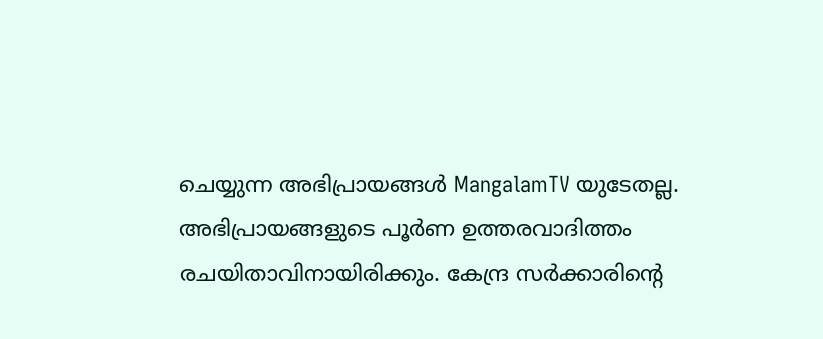ചെയ്യുന്ന അഭിപ്രായങ്ങൾ MangalamTV യുടേതല്ല. അഭിപ്രായങ്ങളുടെ പൂർണ ഉത്തരവാദിത്തം രചയിതാവിനായിരിക്കും. കേന്ദ്ര സർക്കാരിന്റെ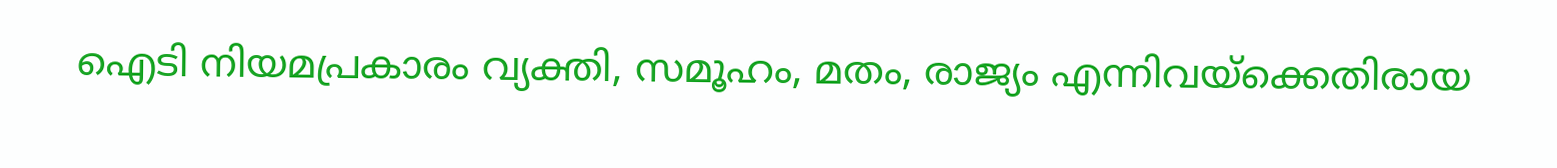ഐടി നിയമപ്രകാരം വ്യക്തി, സമൂഹം, മതം, രാജ്യം എന്നിവയ്ക്കെതിരായ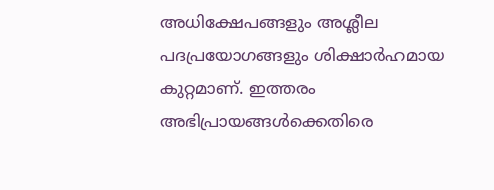അധിക്ഷേപങ്ങളും അശ്ലീല പദപ്രയോഗങ്ങളും ശിക്ഷാർഹമായ കുറ്റമാണ്. ഇത്തരം അഭിപ്രായങ്ങൾക്കെതിരെ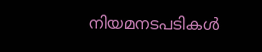നിയമനടപടികൾ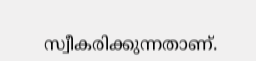സ്വീകരിക്കുന്നതാണ്.